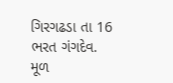ગિરગઢડા તા 16
ભરત ગંગદેવ.
મૂળ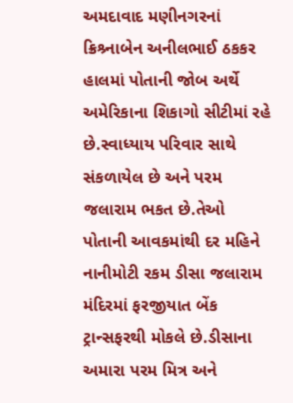અમદાવાદ મણીનગરનાં ક્રિશ્ર્નાબેન અનીલભાઈ ઠકકર હાલમાં પોતાની જોબ અર્થે અમેરિકાના શિકાગો સીટીમાં રહે છે.સ્વાધ્યાય પરિવાર સાથે સંકળાયેલ છે અને પરમ જલારામ ભકત છે.તેઓ પોતાની આવકમાંથી દર મહિને નાનીમોટી રકમ ડીસા જલારામ મંદિરમાં ફરજીયાત બેંક ટ્રાન્સફરથી મોકલે છે.ડીસાના અમારા પરમ મિત્ર અને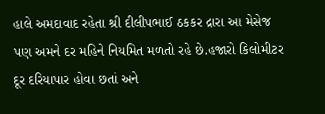હાલે અમદાવાદ રહેતા શ્રી દીલીપભાઈ ઠકકર દ્રારા આ મેસેજ પણ અમને દર મહિને નિયમિત મળતો રહે છે.હજારો કિલોમીટર દૂર દરિયાપાર હોવા છતાં અને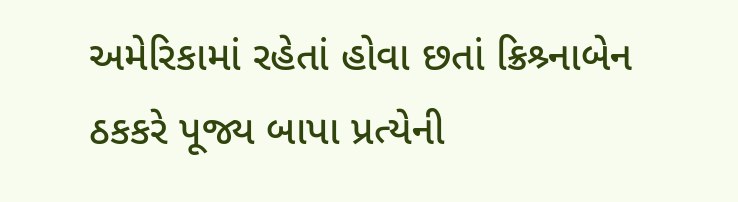અમેરિકામાં રહેતાં હોવા છતાં ક્રિશ્ર્નાબેન ઠકકરે પૂજ્ય બાપા પ્રત્યેની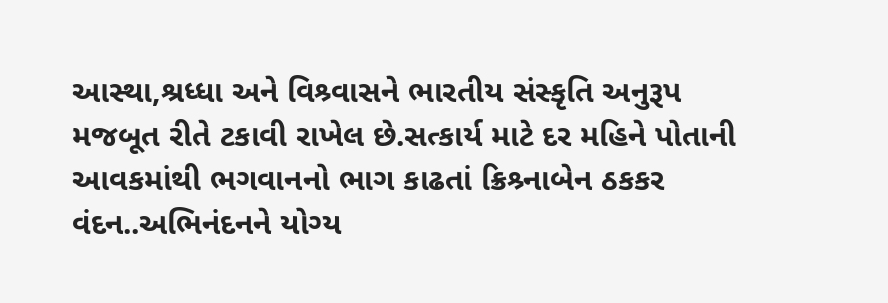આસ્થા,શ્રધ્ધા અને વિશ્ર્વાસને ભારતીય સંસ્કૃતિ અનુરૂપ મજબૂત રીતે ટકાવી રાખેલ છે.સત્કાર્ય માટે દર મહિને પોતાની આવકમાંથી ભગવાનનો ભાગ કાઢતાં ક્રિશ્ર્નાબેન ઠકકર વંદન..અભિનંદનને યોગ્ય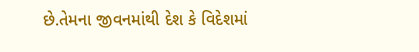છે.તેમના જીવનમાંથી દેશ કે વિદેશમાં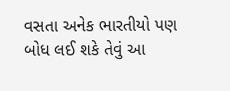વસતા અનેક ભારતીયો પણ બોધ લઈ શકે તેવું આ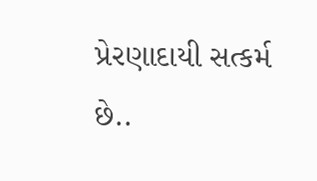પ્રેરણાદાયી સત્કર્મ છે..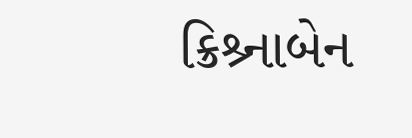ક્રિશ્ર્નાબેન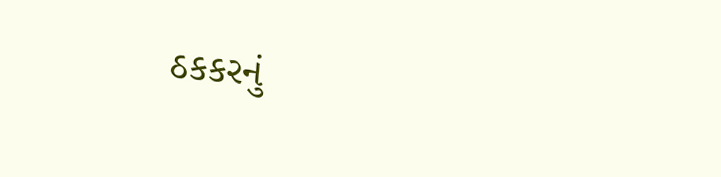ઠકકરનું